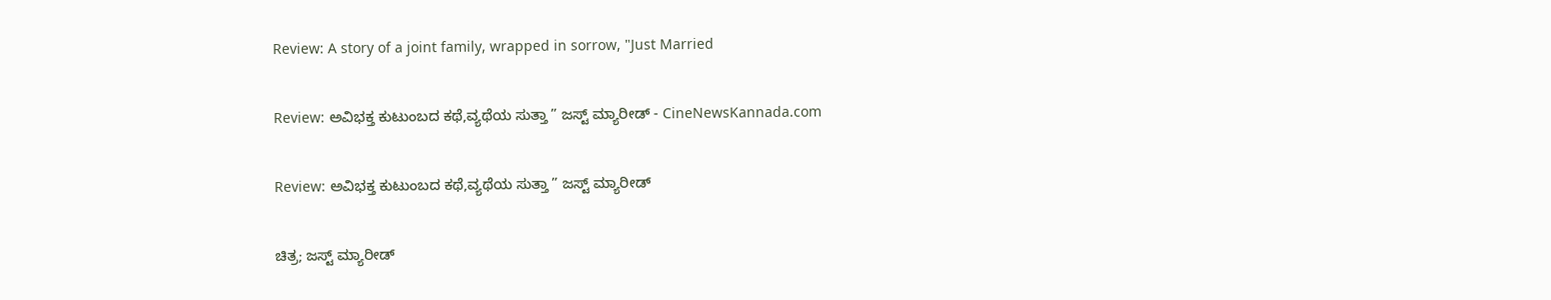Review: A story of a joint family, wrapped in sorrow, "Just Married

Review: ಅವಿಭಕ್ತ ಕುಟುಂಬದ ಕಥೆ,ವ್ಯಥೆಯ ಸುತ್ತಾ ” ಜಸ್ಟ್ ಮ್ಯಾರೀಡ್ - CineNewsKannada.com

Review: ಅವಿಭಕ್ತ ಕುಟುಂಬದ ಕಥೆ,ವ್ಯಥೆಯ ಸುತ್ತಾ ” ಜಸ್ಟ್ ಮ್ಯಾರೀಡ್

ಚಿತ್ರ; ಜಸ್ಟ್ ಮ್ಯಾರೀಡ್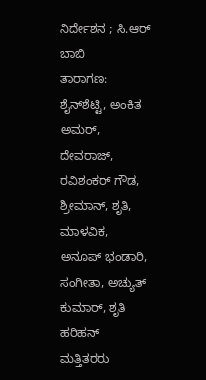ನಿರ್ದೇಶನ ; ಸಿ.ಆರ್ ಬಾಬಿ
ತಾರಾಗಣ: ಶೈನ್‍ಶೆಟ್ಟಿ, ಅಂಕಿತ ಅಮರ್, ದೇವರಾಜ್, ರವಿಶಂಕರ್ ಗೌಡ, ಶ್ರೀಮಾನ್, ಶೃತಿ, ಮಾಳವಿಕ, ಅನೂಪ್ ಭಂಡಾರಿ, ಸಂಗೀತಾ, ಅಚ್ಯುತ್ ಕುಮಾರ್, ಶೃತಿ ಹರಿಹನ್ ಮತ್ತಿತರರು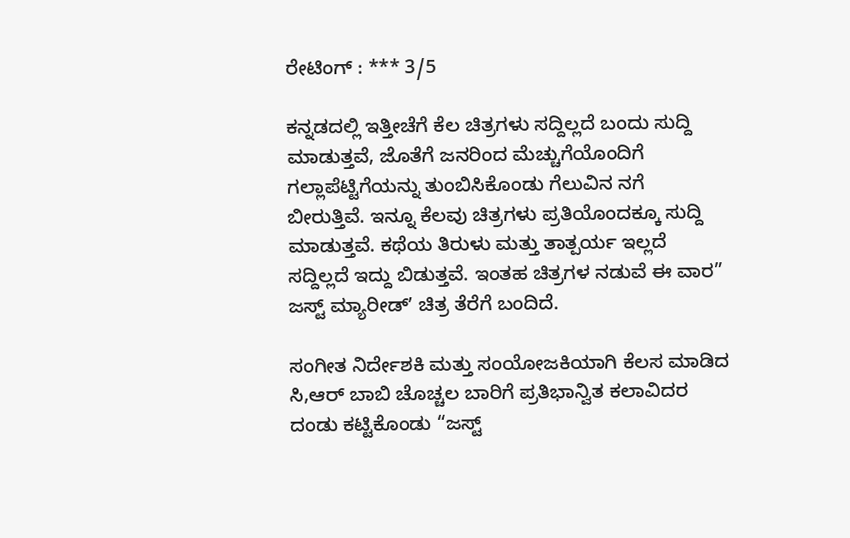ರೇಟಿಂಗ್ : *** 3/5

ಕನ್ನಡದಲ್ಲಿ ಇತ್ತೀಚೆಗೆ ಕೆಲ ಚಿತ್ರಗಳು ಸದ್ದಿಲ್ಲದೆ ಬಂದು ಸುದ್ದಿ ಮಾಡುತ್ತವೆ, ಜೊತೆಗೆ ಜನರಿಂದ‌ ಮೆಚ್ಚುಗೆಯೊಂದಿಗೆ ಗಲ್ಲಾ‌ಪೆಟ್ಟಿಗೆಯನ್ನು ತುಂಬಿಸಿಕೊಂಡು ಗೆಲುವಿನ‌ ನಗೆ ಬೀರುತ್ತಿವೆ. ಇನ್ನೂ ಕೆಲವು ಚಿತ್ರಗಳು ಪ್ರತಿಯೊಂದಕ್ಕೂ ಸುದ್ದಿ ಮಾಡುತ್ತವೆ. ಕಥೆಯ ತಿರುಳು ಮತ್ತು ತಾತ್ಪರ್ಯ ಇಲ್ಲದೆ ಸದ್ದಿಲ್ಲದೆ ಇದ್ದು ಬಿಡುತ್ತವೆ. ಇಂತಹ ಚಿತ್ರಗಳ ನಡುವೆ ಈ ವಾರ” ಜಸ್ಟ್‌ ಮ್ಯಾರೀಡ್‌ʼ ಚಿತ್ರ ತೆರೆಗೆ ಬಂದಿದೆ.

ಸಂಗೀತ ನಿರ್ದೇಶಕಿ ಮತ್ತು ಸಂಯೋಜಕಿಯಾಗಿ ಕೆಲಸ ಮಾಡಿದ ಸಿ,ಆರ್‌ ಬಾಬಿ ಚೊಚ್ಚಲ ಬಾರಿಗೆ ಪ್ರತಿಭಾನ್ವಿತ ಕಲಾವಿದರ ದಂಡು ಕಟ್ಟಿಕೊಂಡು “ಜಸ್ಟ್‌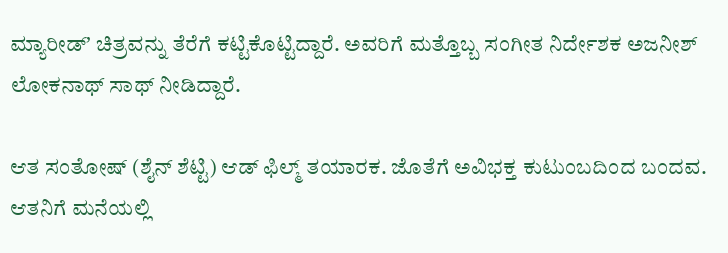ಮ್ಯಾರೀಡ್‌ʼ ಚಿತ್ರವನ್ನು ತೆರೆಗೆ ಕಟ್ಟಿಕೊಟ್ಟಿದ್ದಾರೆ. ಅವರಿಗೆ ಮತ್ತೊಬ್ಬ ಸಂಗೀತ ನಿರ್ದೇಶಕ ಅಜನೀಶ್‌ ಲೋಕನಾಥ್‌ ಸಾಥ್‌ ನೀಡಿದ್ದಾರೆ.

ಆತ ಸಂತೋಷ್‌ (ಶೈನ್‌ ಶೆಟ್ಟಿ) ಆಡ್‌ ಫಿಲ್ಮ್‌ ತಯಾರಕ. ಜೊತೆಗೆ ಅವಿಭಕ್ತ ಕುಟುಂಬದಿಂದ ಬಂದವ. ಆತನಿಗೆ ಮನೆಯಲ್ಲಿ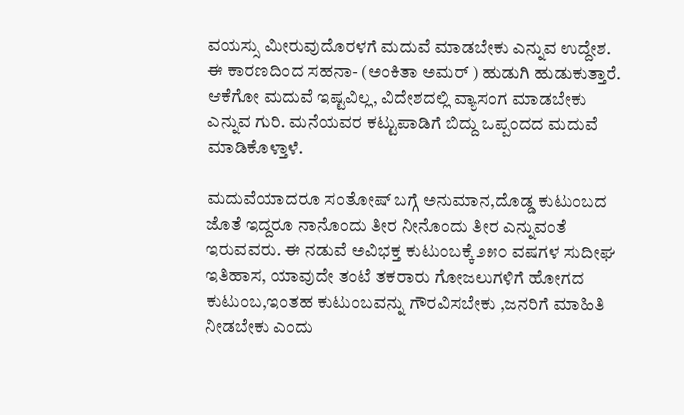ವಯಸ್ಸು ಮೀರುವುದೊರಳಗೆ ಮದುವೆ ಮಾಡಬೇಕು ಎನ್ನುವ ಉದ್ದೇಶ. ಈ ಕಾರಣದಿಂದ ಸಹನಾ- (ಅಂಕಿತಾ ಅಮರ್‌ ) ಹುಡುಗಿ ಹುಡುಕುತ್ತಾರೆ. ಆಕೆಗೋ ಮದುವೆ ಇಷ್ಟವಿಲ್ಲ, ವಿದೇಶದಲ್ಲಿ ವ್ಯಾಸಂಗ ಮಾಡಬೇಕು ಎನ್ನುವ ಗುರಿ. ಮನೆಯವರ ಕಟ್ಟುಪಾಡಿಗೆ ಬಿದ್ದು ಒಪ್ಪಂದದ ಮದುವೆ ಮಾಡಿಕೊಳ್ತಾಳೆ.

ಮದುವೆಯಾದರೂ ಸಂತೋಷ್‌ ಬಗ್ಗೆ ಅನುಮಾನ,ದೊಡ್ಡ ಕುಟುಂಬದ ಜೊತೆ ಇದ್ದರೂ ನಾನೊಂದು ತೀರ ನೀನೊಂದು ತೀರ ಎನ್ನುವಂತೆ ಇರುವವರು. ಈ ನಡುವೆ ಅವಿಭಕ್ತ ಕುಟುಂಬಕ್ಕೆ ೨೫೦ ವಷಗಳ ಸುದೀಘ ಇತಿಹಾಸ, ಯಾವುದೇ ತಂಟೆ ತಕರಾರು ಗೋಜಲುಗಳಿಗೆ ಹೋಗದ ಕುಟುಂಬ,ಇಂತಹ ಕುಟುಂಬವನ್ನು ಗೌರವಿಸಬೇಕು ,ಜನರಿಗೆ ಮಾಹಿತಿ ನೀಡಬೇಕು ಎಂದು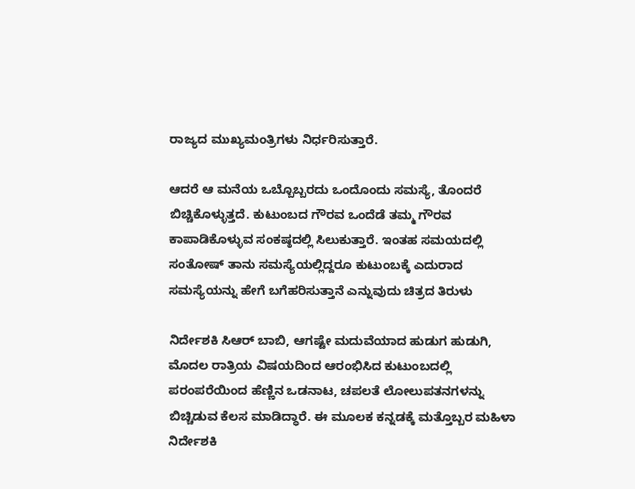ರಾಜ್ಯದ ಮುಖ್ಯಮಂತ್ರಿಗಳು ನಿರ್ಧರಿಸುತ್ತಾರೆ.

ಆದರೆ ಆ ಮನೆಯ ಒಬ್ಬೊಬ್ಬರದು ಒಂದೊಂದು ಸಮಸ್ಯೆ, ತೊಂದರೆ ಬಿಚ್ಚಿಕೊಳ್ಳುತ್ತದೆ. ಕುಟುಂಬದ ಗೌರವ ಒಂದೆಡೆ ತಮ್ಮ ಗೌರವ ಕಾಪಾಡಿಕೊಳ್ಳುವ ಸಂಕಷ್ಠದಲ್ಲಿ ಸಿಲುಕುತ್ತಾರೆ. ಇಂತಹ ಸಮಯದಲ್ಲಿ ಸಂತೋಷ್‌ ತಾನು ಸಮಸ್ಯೆಯಲ್ಲಿದ್ದರೂ ಕುಟುಂಬಕ್ಕೆ ಎದುರಾದ ಸಮಸ್ಯೆಯನ್ನು ಹೇಗೆ ಬಗೆಹರಿಸುತ್ತಾನೆ ಎನ್ನುವುದು ಚಿತ್ರದ ತಿರುಳು

ನಿರ್ದೇಶಕಿ ಸಿಆರ್‌ ಬಾಬಿ, ಆಗಷ್ಟೇ ಮದುವೆಯಾದ ಹುಡುಗ ಹುಡುಗಿ, ಮೊದಲ ರಾತ್ರಿಯ ವಿಷಯದಿಂದ ಆರಂಭಿಸಿದ ಕುಟುಂಬದಲ್ಲಿ ಪರಂಪರೆಯಿಂದ ಹೆಣ್ಣಿನ ಒಡನಾಟ, ಚಪಲತೆ ಲೋಲುಪತನಗಳನ್ನು ಬಿಚ್ಚಿಡುವ ಕೆಲಸ ಮಾಡಿದ್ಧಾರೆ. ಈ ಮೂಲಕ ಕನ್ನಡಕ್ಕೆ ಮತ್ತೊಬ್ಬರ ಮಹಿಳಾ ನಿರ್ದೇಶಕಿ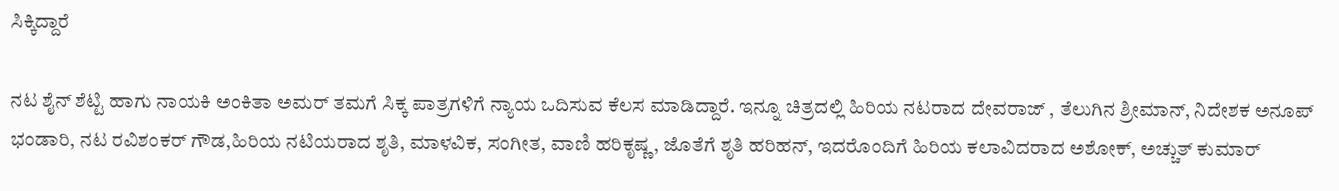ಸಿಕ್ಕಿದ್ದಾರೆ

ನಟ ಶೈನ್‌ ಶೆಟ್ಟಿ ಹಾಗು ನಾಯಕಿ ಅಂಕಿತಾ ಅಮರ್‌ ತಮಗೆ ಸಿಕ್ಕ ಪಾತ್ರಗಳಿಗೆ ನ್ಯಾಯ ಒದಿಸುವ ಕೆಲಸ ಮಾಡಿದ್ದಾರೆ. ಇನ್ನೂ ಚಿತ್ರದಲ್ಲಿ ಹಿರಿಯ ನಟರಾದ ದೇವರಾಜ್‌ , ತೆಲುಗಿನ ಶ್ರೀಮಾನ್‌, ನಿದೇಶಕ ಅನೂಪ್‌ ಭಂಡಾರಿ, ನಟ ರವಿಶಂಕರ್‌ ಗೌಡ,ಹಿರಿಯ ನಟಿಯರಾದ ಶೃತಿ, ಮಾಳವಿಕ, ಸಂಗೀತ, ವಾಣಿ ಹರಿಕೃಷ್ಣ, ಜೊತೆಗೆ ಶೃತಿ ಹರಿಹನ್‌, ಇದರೊಂದಿಗೆ ಹಿರಿಯ ಕಲಾವಿದರಾದ ಅಶೋಕ್‌, ಅಚ್ಚುತ್‌ ಕುಮಾರ್‌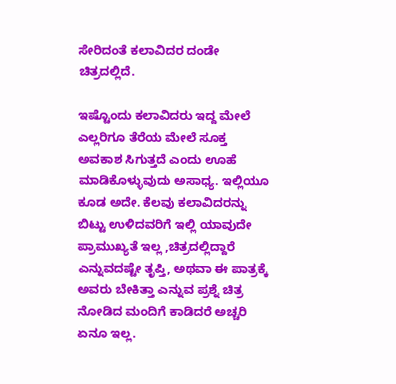ಸೇರಿದಂತೆ ಕಲಾವಿದರ ದಂಡೇ ಚಿತ್ರದಲ್ಲಿದೆ.

ಇಷ್ಟೊಂದು ಕಲಾವಿದರು ಇದ್ದ ಮೇಲೆ ಎಲ್ಲರಿಗೂ ತೆರೆಯ ಮೇಲೆ ಸೂಕ್ತ ಅವಕಾಶ ಸಿಗುತ್ತದೆ ಎಂದು ಊಹೆ ಮಾಡಿಕೊಳ್ಳುವುದು ಅಸಾಧ್ಯ. ಇಲ್ಲಿಯೂ ಕೂಡ ಅದೇ. ಕೆಲವು ಕಲಾವಿದರನ್ನು ಬಿಟ್ಟು ಉಳಿದವರಿಗೆ ಇಲ್ಲಿ ಯಾವುದೇ ಪ್ರಾಮುಖ್ಯತೆ ಇಲ್ಲ ,ಚಿತ್ರದಲ್ಲಿದ್ದಾರೆ ಎನ್ನುವದಷ್ಟೇ ತೃಪ್ತಿ, ಅಥವಾ ಈ ಪಾತ್ರಕ್ಕೆ ಅವರು ಬೇಕಿತ್ತಾ ಎನ್ನುವ ಪ್ರಶ್ನೆ ಚಿತ್ರ ನೋಡಿದ ಮಂದಿಗೆ ಕಾಡಿದರೆ ಅಚ್ಚರಿ ಏನೂ ಇಲ್ಲ.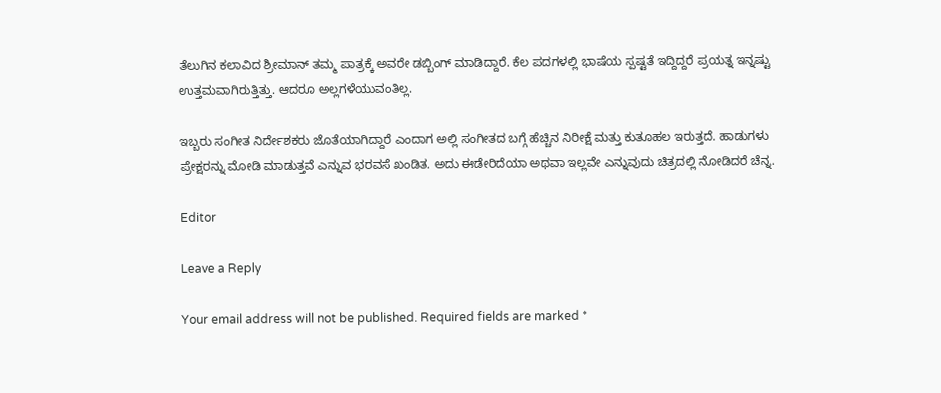ತೆಲುಗಿನ ಕಲಾವಿದ ಶ್ರೀಮಾನ್ ತಮ್ಮ ಪಾತ್ರಕ್ಕೆ ಅವರೇ ಡಬ್ಬಿಂಗ್ ಮಾಡಿದ್ದಾರೆ. ಕೆಲ ಪದಗಳಲ್ಲಿ ಭಾಷೆಯ ಸ್ಪಷ್ಟತೆ ಇದ್ದಿದ್ದರೆ ಪ್ರಯತ್ನ ಇನ್ನಷ್ಟು ಉತ್ತಮವಾಗಿರುತ್ತಿತ್ತು. ಆದರೂ ಅಲ್ಲಗಳೆಯುವಂತಿಲ್ಲ.

ಇಬ್ಬರು ಸಂಗೀತ ನಿರ್ದೇಶಕರು ಜೊತೆಯಾಗಿದ್ದಾರೆ ಎಂದಾಗ ಅಲ್ಲಿ ಸಂಗೀತದ ಬಗ್ಗೆ ಹೆಚ್ಚಿನ ನಿರೀಕ್ಷೆ ಮತ್ತು ಕುತೂಹಲ ಇರುತ್ತದೆ. ಹಾಡುಗಳು  ಪ್ರೇಕ್ಷರನ್ನು ಮೋಡಿ ಮಾಡುತ್ತವೆ ಎನ್ನುವ ಭರವಸೆ ಖಂಡಿತ. ಅದು ಈಡೇರಿದೆಯಾ ಅಥವಾ ಇಲ್ಲವೇ ಎನ್ನುವುದು ಚಿತ್ರದಲ್ಲಿ ನೋಡಿದರೆ ಚೆನ್ನ.

Editor

Leave a Reply

Your email address will not be published. Required fields are marked *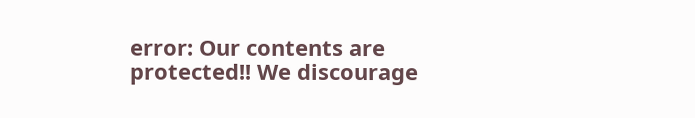error: Our contents are protected!! We discourage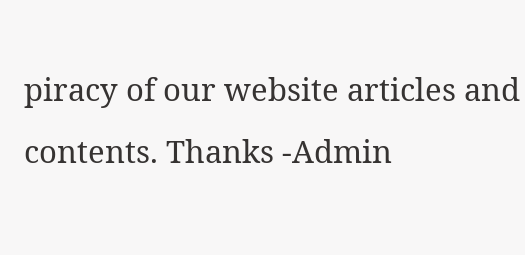piracy of our website articles and contents. Thanks -Admin